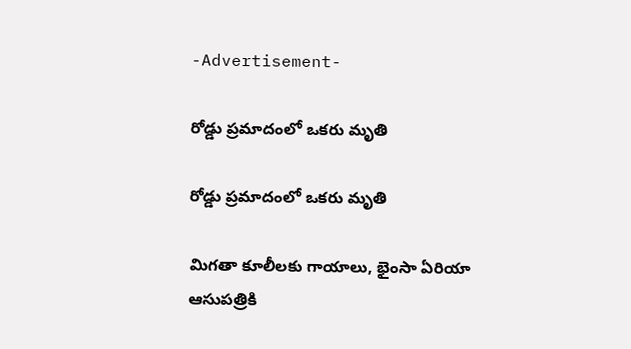-Advertisement-

రోడ్డు ప్రమాదంలో ఒకరు మృతి

రోడ్డు ప్రమాదంలో ఒకరు మృతి

మిగతా కూలీలకు గాయాలు, భైంసా ఏరియా ఆసుపత్రికి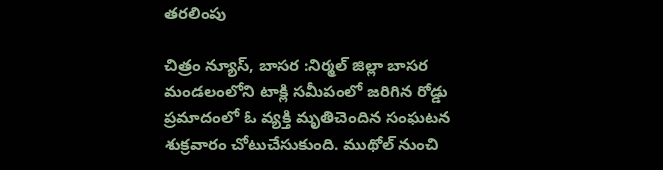తరలింపు

చిత్రం న్యూస్, బాసర :నిర్మల్ జిల్లా బాసర మండలంలోని టాక్లి సమీపంలో జరిగిన‌ రోడ్డు ప్రమాదంలో ఓ వ్య‌క్తి మృతిచెందిన సంఘటన శుక్రవారం చోటుచేసుకుంది. ముథోల్ నుంచి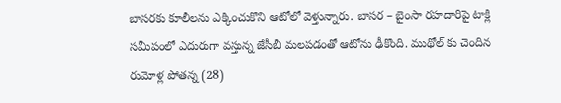బాసరకు కూలీలను ఎక్కించుకొని ఆటోలో వెళ్తున్నారు. బాసర – బైంసా రహదారిపై టాక్లి సమీపంలో ఎదురుగా వస్తున్న జేసీబీ మలపడంతో ఆటోను ఢీకొంది. ముథోల్ కు చెందిన రుమోళ్ల పోతన్న (28)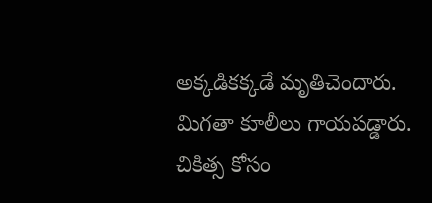అక్కడికక్కడే మృతిచెందారు. మిగతా కూలీలు గాయపడ్డారు. చికిత్స కోసం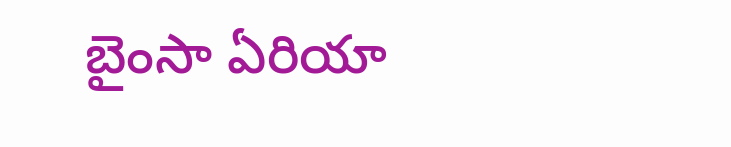బైంసా ఏరియా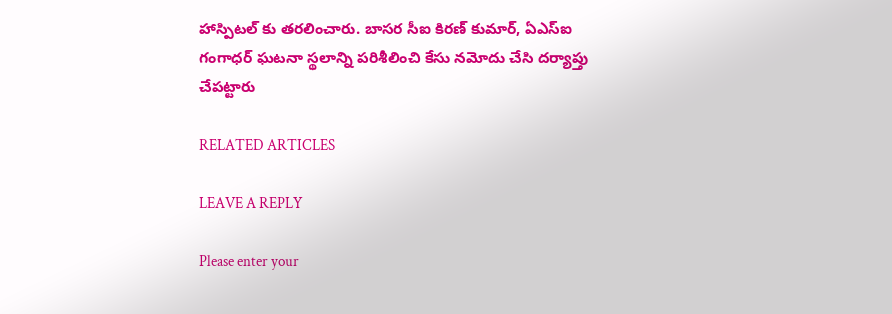హాస్పిటల్ కు తరలించారు. బాసర సీఐ కిరణ్ కుమార్, ఏఎస్ఐ గంగాధర్ ఘటనా స్థలాన్ని పరిశీలించి కేసు నమోదు చేసి దర్యాప్తు చేపట్టారు

RELATED ARTICLES

LEAVE A REPLY

Please enter your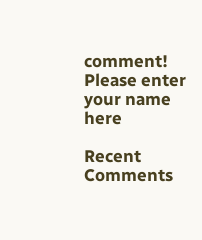comment!
Please enter your name here

Recent Comments